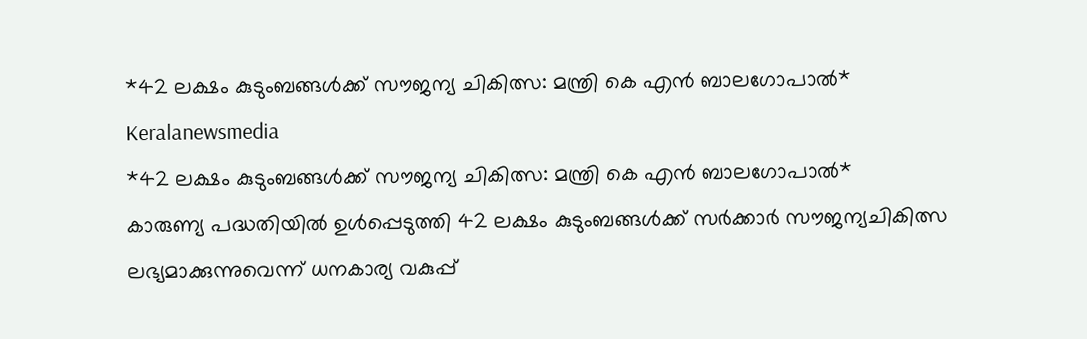*42 ലക്ഷം കുടുംബങ്ങൾക്ക് സൗജന്യ ചികിത്സ: മന്ത്രി കെ എൻ ബാലഗോപാൽ*
Keralanewsmedia
*42 ലക്ഷം കുടുംബങ്ങൾക്ക് സൗജന്യ ചികിത്സ: മന്ത്രി കെ എൻ ബാലഗോപാൽ*
കാരുണ്യ പദ്ധതിയിൽ ഉൾപ്പെടുത്തി 42 ലക്ഷം കുടുംബങ്ങൾക്ക് സർക്കാർ സൗജന്യചികിത്സ ലഭ്യമാക്കുന്നുവെന്ന് ധനകാര്യ വകുപ്പ്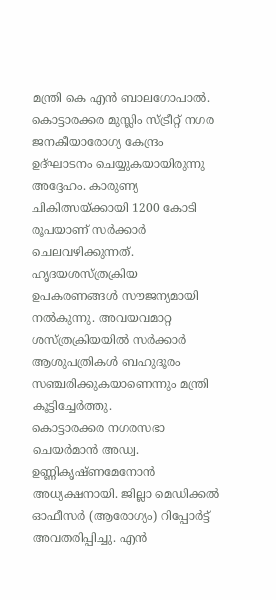മന്ത്രി കെ എൻ ബാലഗോപാൽ. കൊട്ടാരക്കര മുസ്ലിം സ്ട്രീറ്റ് നഗര ജനകീയാരോഗ്യ കേന്ദ്രം ഉദ്ഘാടനം ചെയ്യുകയായിരുന്നു അദ്ദേഹം. കാരുണ്യ ചികിത്സയ്ക്കായി 1200 കോടി രൂപയാണ് സർക്കാർ ചെലവഴിക്കുന്നത്. ഹൃദയശസ്ത്രക്രിയ ഉപകരണങ്ങൾ സൗജന്യമായി നൽകുന്നു. അവയവമാറ്റ ശസ്ത്രക്രിയയിൽ സർക്കാർ ആശുപത്രികൾ ബഹുദൂരം സഞ്ചരിക്കുകയാണെന്നും മന്ത്രി കൂട്ടിച്ചേർത്തു.
കൊട്ടാരക്കര നഗരസഭാ ചെയർമാൻ അഡ്വ. ഉണ്ണികൃഷ്ണമേനോൻ അധ്യക്ഷനായി. ജില്ലാ മെഡിക്കൽ ഓഫീസർ (ആരോഗ്യം) റിപ്പോർട്ട് അവതരിപ്പിച്ചു. എൻ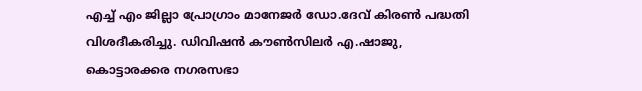എച്ച് എം ജില്ലാ പ്രോഗ്രാം മാനേജർ ഡോ.ദേവ് കിരൺ പദ്ധതി വിശദീകരിച്ചു. ഡിവിഷൻ കൗൺസിലർ എ.ഷാജു, കൊട്ടാരക്കര നഗരസഭാ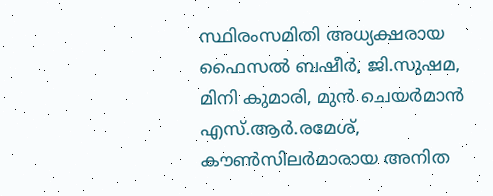സ്ഥിരംസമിതി അധ്യക്ഷരായ ഫൈസൽ ബഷീർ, ജി.സുഷമ, മിനി കുമാരി, മുൻ ചെയർമാൻ എസ്.ആർ.രമേശ്, കൗൺസിലർമാരായ അനിത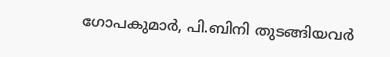ഗോപകുമാർ, പി.ബിനി തുടങ്ങിയവർ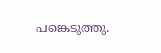പങ്കെടുത്തു.